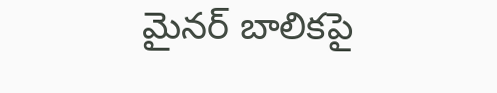మైనర్ బాలికపై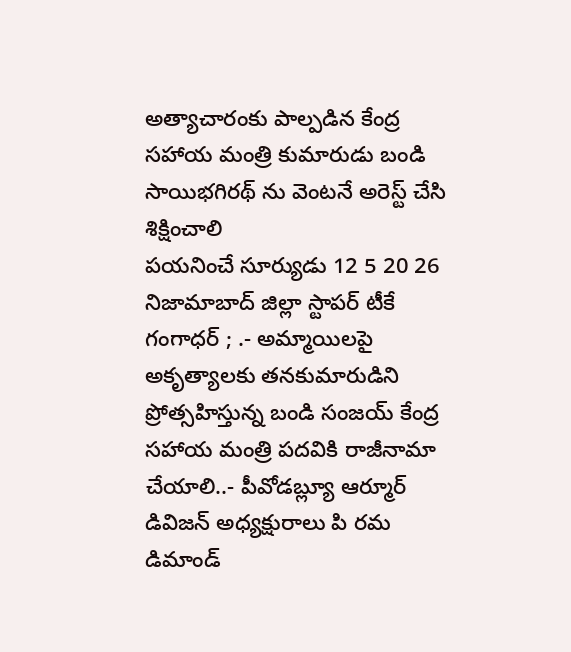అత్యాచారంకు పాల్పడిన కేంద్ర సహాయ మంత్రి కుమారుడు బండి సాయిభగిరథ్ ను వెంటనే అరెస్ట్ చేసి శిక్షించాలి
పయనించే సూర్యుడు 12 5 20 26 నిజామాబాద్ జిల్లా స్టాపర్ టీకే గంగాధర్ ; .- అమ్మాయిలపై అకృత్యాలకు తనకుమారుడిని ప్రోత్సహిస్తున్న బండి సంజయ్ కేంద్ర సహాయ మంత్రి పదవికి రాజీనామా చేయాలి..- పీవోడబ్ల్యూ ఆర్మూర్ డివిజన్ అధ్యక్షురాలు పి రమ డిమాండ్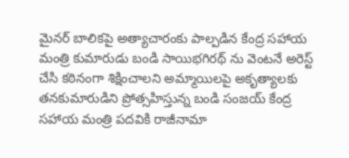మైనర్ బాలికపై అత్యాచారంకు పాల్పడిన కేంద్ర సహాయ మంత్రి కుమారుడు బండి సాయిభగిరథ్ ను వెంటనే అరెస్ట్ చేసి కఠినంగా శిక్షించాలని అమ్మాయిలపై అకృత్యాలకు తనకుమారుడిని ప్రోత్సహిస్తున్న బండి సంజయ్ కేంద్ర సహాయ మంత్రి పదవికి రాజీనామా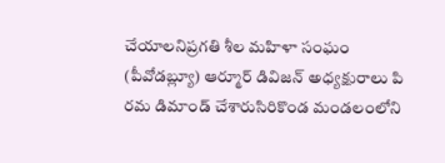చేయాలనిప్రగతి శీల మహిళా సంఘం (పీవోడబ్ల్యూ) ఆర్మూర్ డివిజన్ అధ్యక్షురాలు పి రమ డిమాండ్ చేశారుసిరికొండ మండలంలోని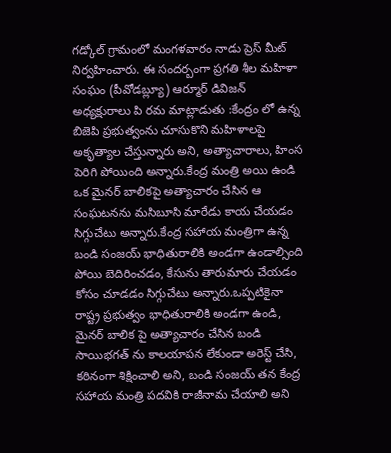గడ్కోల్ గ్రామంలో మంగళవారం నాడు ప్రెస్ మీట్ నిర్వహించారు. ఈ సందర్బంగా ప్రగతి శీల మహిళా సంఘం (పీవోడబ్ల్యూ) ఆర్మూర్ డివిజన్ అధ్యక్షురాలు పి రమ మాట్లాడుతు :కేంద్రం లో ఉన్న బిజెపి ప్రభుత్వంను చూసుకొని మహిళాలపై అకృత్యాల చేస్తున్నారు అని, అత్యాచారాలు, హింస పెరిగి పోయింది అన్నారు.కేంద్ర మంత్రి అయి ఉండి ఒక మైనర్ బాలికపై అత్యాచారం చేసిన ఆ సంఘటనను మసిబూసి మారేడు కాయ చేయడం సిగ్గుచేటు అన్నారు.కేంద్ర సహాయ మంత్రిగా ఉన్న బండి సంజయ్ భాధితురాలికి అండగా ఉండాల్సింది పోయి బెదిరించడం, కేసును తారుమారు చేయడం కోసం చూడడం సిగ్గుచేటు అన్నారు.ఒప్పటికైనా రాష్ట్ర ప్రభుత్వం భాధితురాలికి అండగా ఉండి, మైనర్ బాలిక పై అత్యాచారం చేసిన బండి సాయిభగత్ ను కాలయాపన లేకుండా అరెస్ట్ చేసి, కఠినంగా శిక్షించాలి అని, బండి సంజయ్ తన కేంద్ర సహాయ మంత్రి పదవికి రాజీనామ చేయాలి అని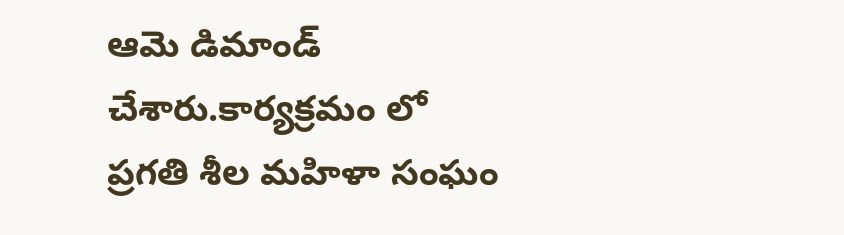ఆమె డిమాండ్ చేశారు.కార్యక్రమం లో ప్రగతి శీల మహిళా సంఘం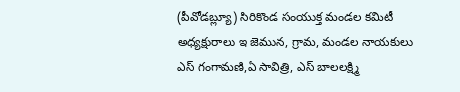(పీవోడబ్ల్యూ) సిరికొండ సంయుక్త మండల కమిటీ అధ్యక్షురాలు ఇ జెమున, గ్రామ, మండల నాయకులు ఎస్ గంగామణి,ఏ సావిత్రి, ఎస్ బాలలక్ష్మి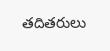తదితరులు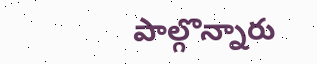పాల్గొన్నారు